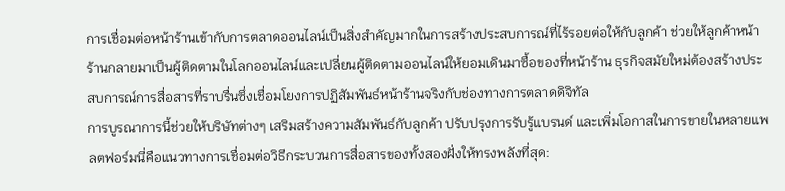การเชื่อมต่อหน้าร้านเข้ากับการตลาดออนไลน์เป็นสิ่งสำคัญมากในการสร้างประสบการณ์ที่ไร้รอยต่อให้กับลูกค้า ช่วยให้ลูกค้าหน้าร้านกลายมาเป็นผู้ติดตามในโลกออนไลน์และเปลี่ยนผู้ติดตามออนไลน์ให้ยอมเดินมาซื้อของที่หน้าร้าน ธุรกิจสมัยใหม่ต้องสร้างประสบการณ์การสื่อสารที่ราบรื่นซึ่งเชื่อมโยงการปฏิสัมพันธ์หน้าร้านจริงกับช่องทางการตลาดดิจิทัล
การบูรณาการนี้ช่วยให้บริษัทต่างๆ เสริมสร้างความสัมพันธ์กับลูกค้า ปรับปรุงการรับรู้แบรนด์ และเพิ่มโอกาสในการขายในหลายแพลตฟอร์มนี่คือแนวทางการเชื่อมต่อวิธีกระบวนการสื่อสารของทั้งสองฝั่งให้ทรงพลังที่สุด: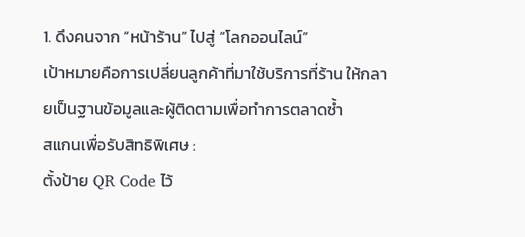1. ดึงคนจาก “หน้าร้าน” ไปสู่ “โลกออนไลน์”
เป้าหมายคือการเปลี่ยนลูกค้าที่มาใช้บริการที่ร้าน ให้กลายเป็นฐานข้อมูลและผู้ติดตามเพื่อทำการตลาดซ้ำ
สแกนเพื่อรับสิทธิพิเศษ :
ตั้งป้าย QR Code ไว้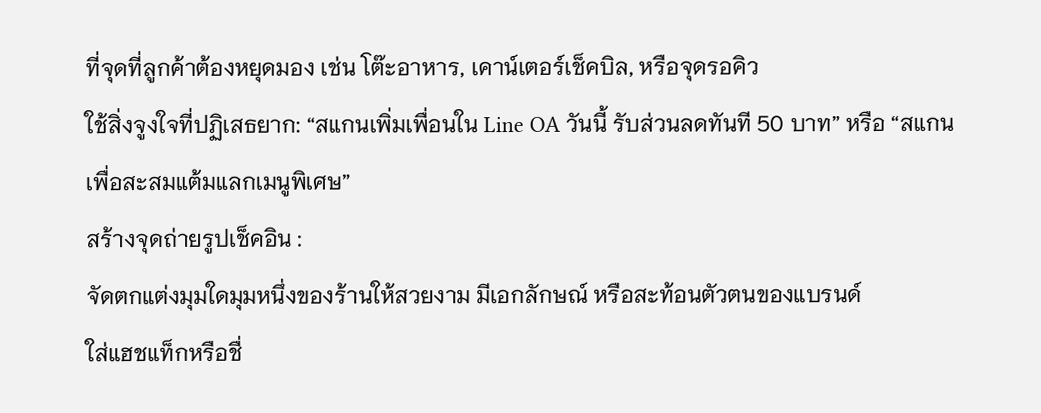ที่จุดที่ลูกค้าต้องหยุดมอง เช่น โต๊ะอาหาร, เคาน์เตอร์เช็คบิล, หรือจุดรอคิว
ใช้สิ่งจูงใจที่ปฏิเสธยาก: “สแกนเพิ่มเพื่อนใน Line OA วันนี้ รับส่วนลดทันที 50 บาท” หรือ “สแกนเพื่อสะสมแต้มแลกเมนูพิเศษ”
สร้างจุดถ่ายรูปเช็คอิน :
จัดตกแต่งมุมใดมุมหนึ่งของร้านให้สวยงาม มีเอกลักษณ์ หรือสะท้อนตัวตนของแบรนด์
ใส่แฮชแท็กหรือชื่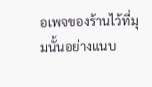อเพจของร้านไว้ที่มุมนั้นอย่างแนบ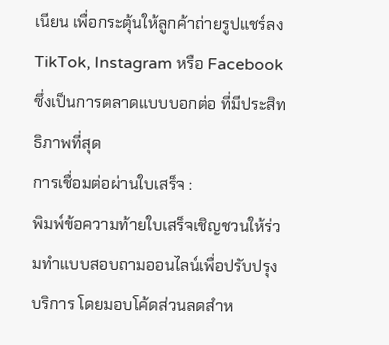เนียน เพื่อกระตุ้นให้ลูกค้าถ่ายรูปแชร์ลง TikTok, Instagram หรือ Facebook ซึ่งเป็นการตลาดแบบบอกต่อ ที่มีประสิทธิภาพที่สุด
การเชื่อมต่อผ่านใบเสร็จ :
พิมพ์ข้อความท้ายใบเสร็จเชิญชวนให้ร่วมทำแบบสอบถามออนไลน์เพื่อปรับปรุงบริการ โดยมอบโค้ดส่วนลดสำห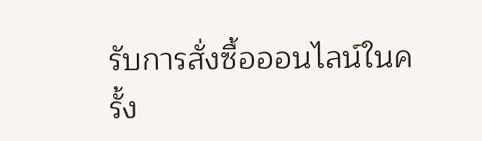รับการสั่งซื้อออนไลน์ในครั้ง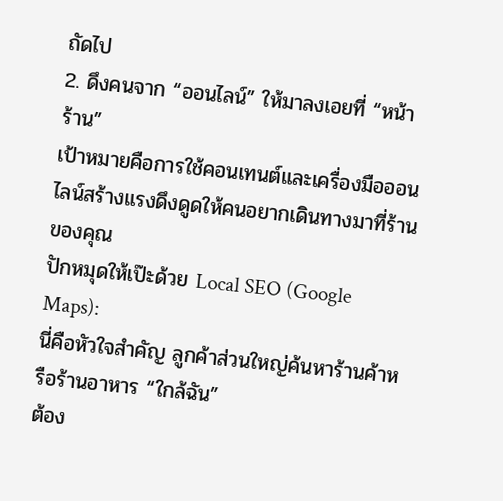ถัดไป
2. ดึงคนจาก “ออนไลน์” ให้มาลงเอยที่ “หน้าร้าน”
เป้าหมายคือการใช้คอนเทนต์และเครื่องมือออนไลน์สร้างแรงดึงดูดให้คนอยากเดินทางมาที่ร้านของคุณ
ปักหมุดให้เป๊ะด้วย Local SEO (Google Maps):
นี่คือหัวใจสำคัญ ลูกค้าส่วนใหญ่ค้นหาร้านค้าหรือร้านอาหาร “ใกล้ฉัน”
ต้อง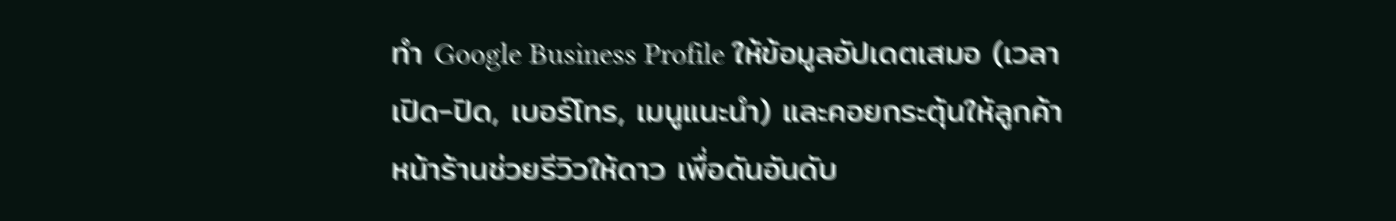ทำ Google Business Profile ให้ข้อมูลอัปเดตเสมอ (เวลาเปิด-ปิด, เบอร์โทร, เมนูแนะนำ) และคอยกระตุ้นให้ลูกค้าหน้าร้านช่วยรีวิวให้ดาว เพื่อดันอันดับ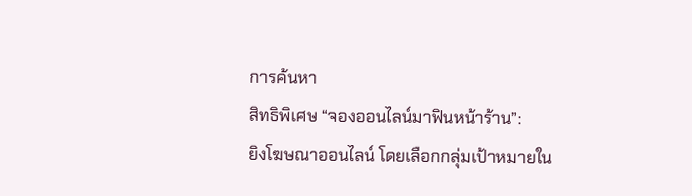การค้นหา
สิทธิพิเศษ “จองออนไลน์มาฟินหน้าร้าน”:
ยิงโฆษณาออนไลน์ โดยเลือกกลุ่มเป้าหมายใน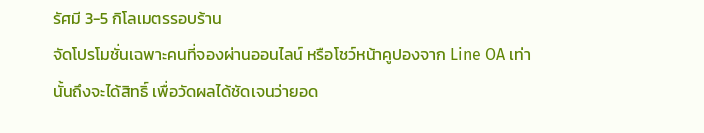รัศมี 3-5 กิโลเมตรรอบร้าน
จัดโปรโมชั่นเฉพาะคนที่จองผ่านออนไลน์ หรือโชว์หน้าคูปองจาก Line OA เท่านั้นถึงจะได้สิทธิ์ เพื่อวัดผลได้ชัดเจนว่ายอด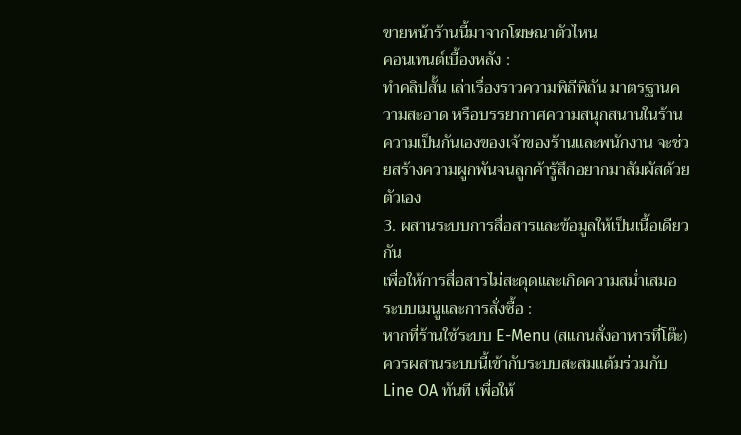ขายหน้าร้านนี้มาจากโฆษณาตัวไหน
คอนเทนต์เบื้องหลัง :
ทำคลิปสั้น เล่าเรื่องราวความพิถีพิถัน มาตรฐานความสะอาด หรือบรรยากาศความสนุกสนานในร้าน ความเป็นกันเองของเจ้าของร้านและพนักงาน จะช่วยสร้างความผูกพันจนลูกค้ารู้สึกอยากมาสัมผัสด้วยตัวเอง
3. ผสานระบบการสื่อสารและข้อมูลให้เป็นเนื้อเดียวกัน
เพื่อให้การสื่อสารไม่สะดุดและเกิดความสม่ำเสมอ
ระบบเมนูและการสั่งซื้อ :
หากที่ร้านใช้ระบบ E-Menu (สแกนสั่งอาหารที่โต๊ะ) ควรผสานระบบนี้เข้ากับระบบสะสมแต้มร่วมกับ Line OA ทันที เพื่อให้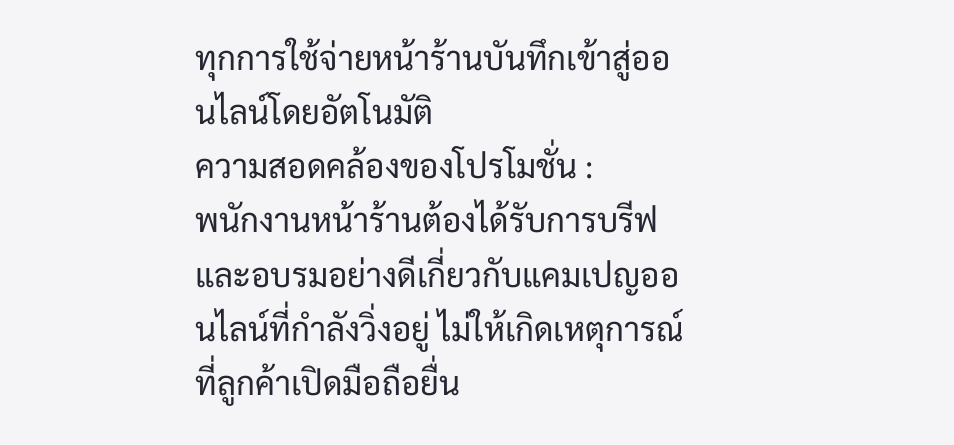ทุกการใช้จ่ายหน้าร้านบันทึกเข้าสู่ออนไลน์โดยอัตโนมัติ
ความสอดคล้องของโปรโมชั่น :
พนักงานหน้าร้านต้องได้รับการบรีฟและอบรมอย่างดีเกี่ยวกับแคมเปญออนไลน์ที่กำลังวิ่งอยู่ ไม่ให้เกิดเหตุการณ์ที่ลูกค้าเปิดมือถือยื่น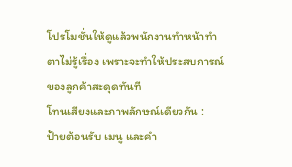โปรโมชั่นให้ดูแล้วพนักงานทำหน้าทำตาไม่รู้เรื่อง เพราะจะทำให้ประสบการณ์ของลูกค้าสะดุดทันที
โทนเสียงและภาพลักษณ์เดียวกัน :
ป้ายต้อนรับ เมนู และคำ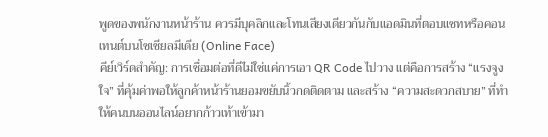พูดของพนักงานหน้าร้าน ควรมีบุคลิกและโทนเสียงเดียวกันกับแอดมินที่ตอบแชทหรือคอนเทนต์บนโซเชียลมีเดีย (Online Face)
คีย์เวิร์ดสำคัญ: การเชื่อมต่อที่ดีไม่ใช่แค่การเอา QR Code ไปวาง แต่คือการสร้าง “แรงจูงใจ” ที่คุ้มค่าพอให้ลูกค้าหน้าร้านยอมขยับนิ้วกดติดตาม และสร้าง “ความสะดวกสบาย” ที่ทำให้คนบนออนไลน์อยากก้าวเท้าเข้ามา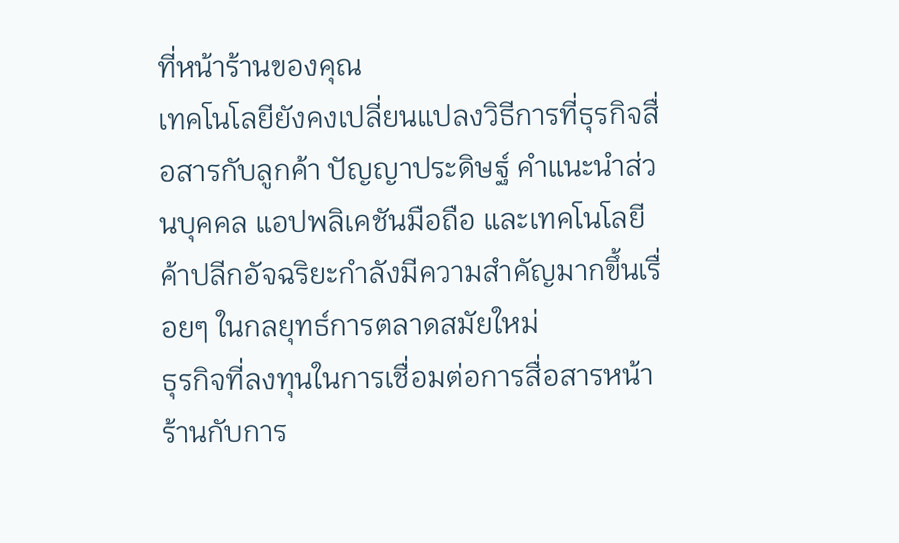ที่หน้าร้านของคุณ
เทคโนโลยียังคงเปลี่ยนแปลงวิธีการที่ธุรกิจสื่อสารกับลูกค้า ปัญญาประดิษฐ์ คำแนะนำส่วนบุคคล แอปพลิเคชันมือถือ และเทคโนโลยีค้าปลีกอัจฉริยะกำลังมีความสำคัญมากขึ้นเรื่อยๆ ในกลยุทธ์การตลาดสมัยใหม่
ธุรกิจที่ลงทุนในการเชื่อมต่อการสื่อสารหน้าร้านกับการ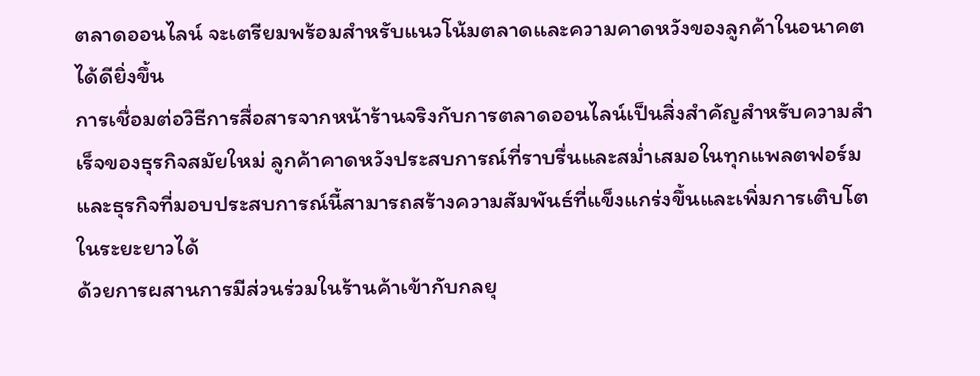ตลาดออนไลน์ จะเตรียมพร้อมสำหรับแนวโน้มตลาดและความคาดหวังของลูกค้าในอนาคตได้ดียิ่งขึ้น
การเชื่อมต่อวิธีการสื่อสารจากหน้าร้านจริงกับการตลาดออนไลน์เป็นสิ่งสำคัญสำหรับความสำเร็จของธุรกิจสมัยใหม่ ลูกค้าคาดหวังประสบการณ์ที่ราบรื่นและสม่ำเสมอในทุกแพลตฟอร์ม และธุรกิจที่มอบประสบการณ์นี้สามารถสร้างความสัมพันธ์ที่แข็งแกร่งขึ้นและเพิ่มการเติบโตในระยะยาวได้
ด้วยการผสานการมีส่วนร่วมในร้านค้าเข้ากับกลยุ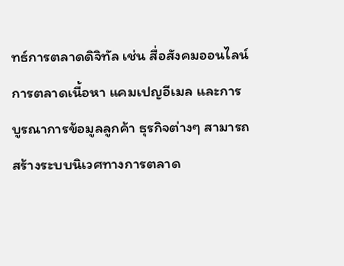ทธ์การตลาดดิจิทัล เช่น สื่อสังคมออนไลน์ การตลาดเนื้อหา แคมเปญอีเมล และการบูรณาการข้อมูลลูกค้า ธุรกิจต่างๆ สามารถสร้างระบบนิเวศทางการตลาด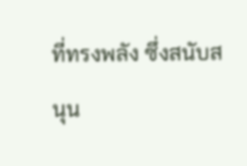ที่ทรงพลัง ซึ่งสนับสนุน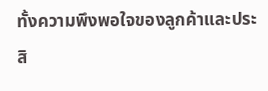ทั้งความพึงพอใจของลูกค้าและประสิ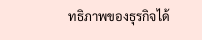ทธิภาพของธุรกิจได้